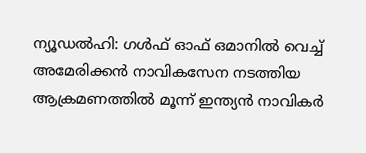ന്യൂഡൽഹി: ഗൾഫ് ഓഫ് ഒമാനിൽ വെച്ച് അമേരിക്കൻ നാവികസേന നടത്തിയ ആക്രമണത്തിൽ മൂന്ന് ഇന്ത്യൻ നാവികർ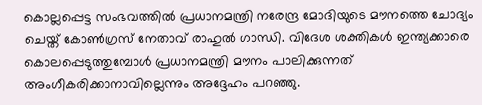കൊല്ലപ്പെട്ട സംഭവത്തിൽ പ്രധാനമന്ത്രി നരേന്ദ്ര മോദിയുടെ മൗനത്തെ ചോദ്യം ചെയ്ത് കോൺഗ്രസ് നേതാവ് രാഹുൽ ഗാന്ധി. വിദേശ ശക്തികൾ ഇന്ത്യക്കാരെ കൊലപ്പെടുത്തുമ്പോൾ പ്രധാനമന്ത്രി മൗനം പാലിക്കുന്നത് അംഗീകരിക്കാനാവില്ലെന്നും അദ്ദേഹം പറഞ്ഞു.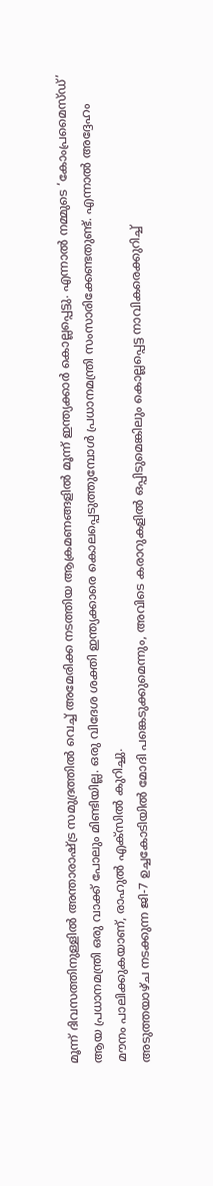മൂന്ന് ദിവസത്തിനുള്ളിൽ അന്താരാഷ്ട്ര സമുദ്രത്തിൽ വെച്ച് അമേരിക്ക നടത്തിയ ആക്രമണങ്ങളിൽ മൂന്ന് ഇന്ത്യക്കാർ കൊല്ലപ്പെട്ടു. എന്നാൽ നമ്മുടെ ‘കോംപ്രമൈസ്ഡ്’ ആയ പ്രധാനമന്ത്രി ഒരു വാക്ക് പോലും മിണ്ടിയില്ല. ഒരു വിദേശ ശക്തി ഇന്ത്യക്കാരെ കൊലപ്പെടുത്തുമ്പോൾ പ്രധാനമന്ത്രി സംസാരിക്കേണ്ടതുണ്ട്. എന്നാൽ അദ്ദേഹം മൗനം പാലിക്കുകയാണ്, രാഹുൽ എക്സിൽ കുറിച്ചു.
അടുത്തയാഴ്ച നടക്കുന്ന ജി-7 ഉച്ചകോടിയിൽ മോദി പങ്കെടുക്കുമെന്നും, അവിടെ കരാറുകളിൽ ഒപ്പിടുമെങ്കിലും കൊല്ലപ്പെട്ട നാവികരെക്കുറിച്ച്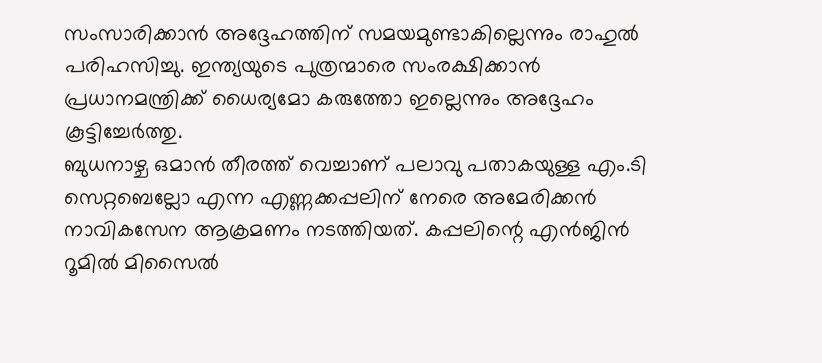സംസാരിക്കാൻ അദ്ദേഹത്തിന് സമയമുണ്ടാകില്ലെന്നും രാഹുൽ പരിഹസിച്ചു. ഇന്ത്യയുടെ പുത്രന്മാരെ സംരക്ഷിക്കാൻ പ്രധാനമന്ത്രിക്ക് ധൈര്യമോ കരുത്തോ ഇല്ലെന്നും അദ്ദേഹം കൂട്ടിച്ചേർത്തു.
ബുധനാഴ്ച ഒമാൻ തീരത്ത് വെച്ചാണ് പലാവു പതാകയുള്ള എം.ടി സെറ്റബെല്ലോ എന്ന എണ്ണക്കപ്പലിന് നേരെ അമേരിക്കൻ നാവികസേന ആക്രമണം നടത്തിയത്. കപ്പലിന്റെ എൻജിൻ റൂമിൽ മിസൈൽ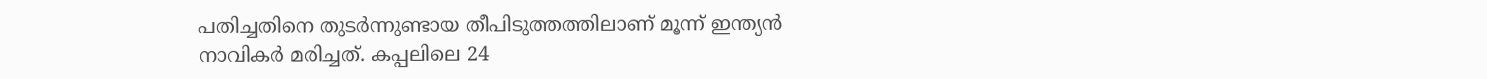പതിച്ചതിനെ തുടർന്നുണ്ടായ തീപിടുത്തത്തിലാണ് മൂന്ന് ഇന്ത്യൻ നാവികർ മരിച്ചത്. കപ്പലിലെ 24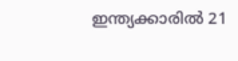ഇന്ത്യക്കാരിൽ 21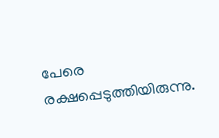പേരെ രക്ഷപ്പെടുത്തിയിരുന്നു.